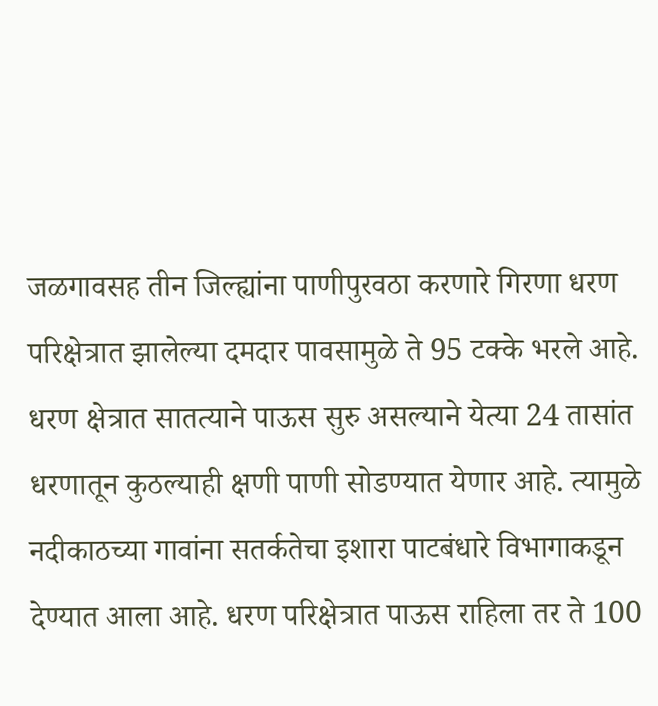जळगावसह तीन जिल्ह्यांना पाणीपुरवठा करणारे गिरणा धरण परिक्षेत्रात झालेल्या दमदार पावसामुळे ते 95 टक्के भरले आहे. धरण क्षेत्रात सातत्याने पाऊस सुरु असल्याने येत्या 24 तासांत धरणातून कुठल्याही क्षणी पाणी सोडण्यात येणार आहे. त्यामुळे नदीकाठच्या गावांना सतर्कतेचा इशारा पाटबंधारे विभागाकडून देण्यात आला आहे. धरण परिक्षेत्रात पाऊस राहिला तर ते 100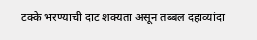टक्के भरण्याची दाट शक्यता असून तब्बल दहाव्यांदा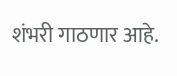शंभरी गाठणार आहे.